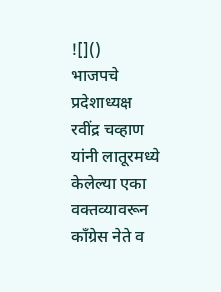![]()
भाजपचे प्रदेशाध्यक्ष रवींद्र चव्हाण यांनी लातूरमध्ये केलेल्या एका वक्तव्यावरून कॉंग्रेस नेते व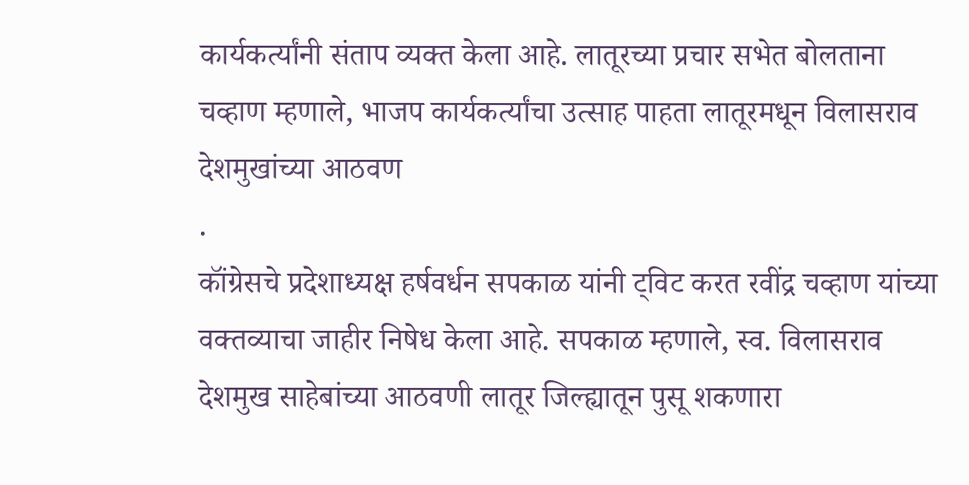कार्यकर्त्यांनी संताप व्यक्त केला आहे. लातूरच्या प्रचार सभेत बोलताना चव्हाण म्हणाले, भाजप कार्यकर्त्यांचा उत्साह पाहता लातूरमधून विलासराव देशमुखांच्या आठवण
.
कॉंग्रेसचे प्रदेशाध्यक्ष हर्षवर्धन सपकाळ यांनी ट्विट करत रवींद्र चव्हाण यांच्या वक्तव्याचा जाहीर निषेध केला आहे. सपकाळ म्हणाले, स्व. विलासराव देशमुख साहेबांच्या आठवणी लातूर जिल्ह्यातून पुसू शकणारा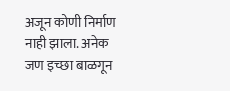अजून कोणी निर्माण नाही झाला. अनेक जण इच्छा बाळगून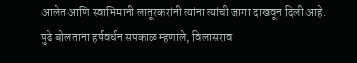आलेत आणि स्वाभिमानी लातूरकरांनी त्यांना त्यांची जागा दाखवून दिली आहे.
पुढे बोलताना हर्षवर्धन सपकाळ म्हणाले, विलासराव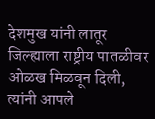देशमुख यांनी लातूर जिल्ह्याला राष्ट्रीय पातळीवर ओळख मिळवून दिली, त्यांनी आपले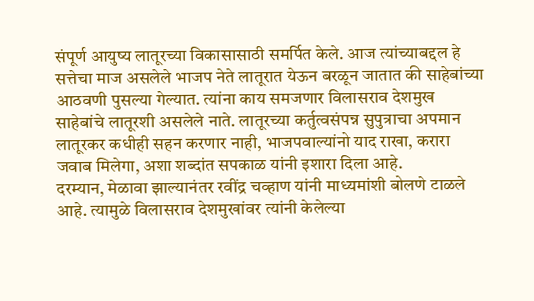संपूर्ण आयुष्य लातूरच्या विकासासाठी समर्पित केले. आज त्यांच्याबद्दल हे सत्तेचा माज असलेले भाजप नेते लातूरात येऊन बरळून जातात की साहेबांच्या आठवणी पुसल्या गेल्यात. त्यांना काय समजणार विलासराव देशमुख साहेबांचे लातूरशी असलेले नाते. लातूरच्या कर्तुत्वसंपन्न सुपुत्राचा अपमान लातूरकर कधीही सहन करणार नाही, भाजपवाल्यांनो याद राखा, करारा जवाब मिलेगा, अशा शब्दांत सपकाळ यांनी इशारा दिला आहे.
दरम्यान, मेळावा झाल्यानंतर रवींद्र चव्हाण यांनी माध्यमांशी बोलणे टाळले आहे. त्यामुळे विलासराव देशमुखांवर त्यांनी केलेल्या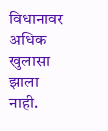विधानावर अधिक खुलासा झाला नाही.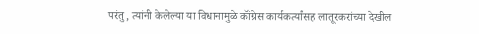परंतु, त्यांनी केलेल्या या विधानामुळे कॉंग्रेस कार्यकर्त्यांसह लातूरकरांच्या देखील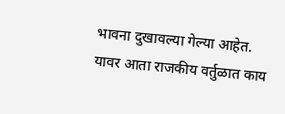भावना दुखावल्या गेल्या आहेत. यावर आता राजकीय वर्तुळात काय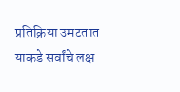प्रतिक्रिया उमटतात याकडे सर्वांचे लक्ष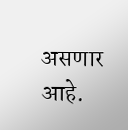असणार आहे.